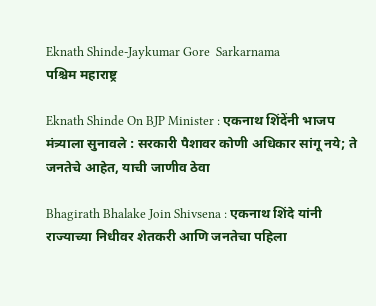Eknath Shinde-Jaykumar Gore  Sarkarnama
पश्चिम महाराष्ट्र

Eknath Shinde On BJP Minister : एकनाथ शिंदेंनी भाजप मंत्र्याला सुनावले : सरकारी पैशावर कोणी अधिकार सांगू नये; ते जनतेचे आहेत, याची जाणीव ठेवा

Bhagirath Bhalake Join Shivsena : एकनाथ शिंदे यांनी राज्याच्या निधीवर शेतकरी आणि जनतेचा पहिला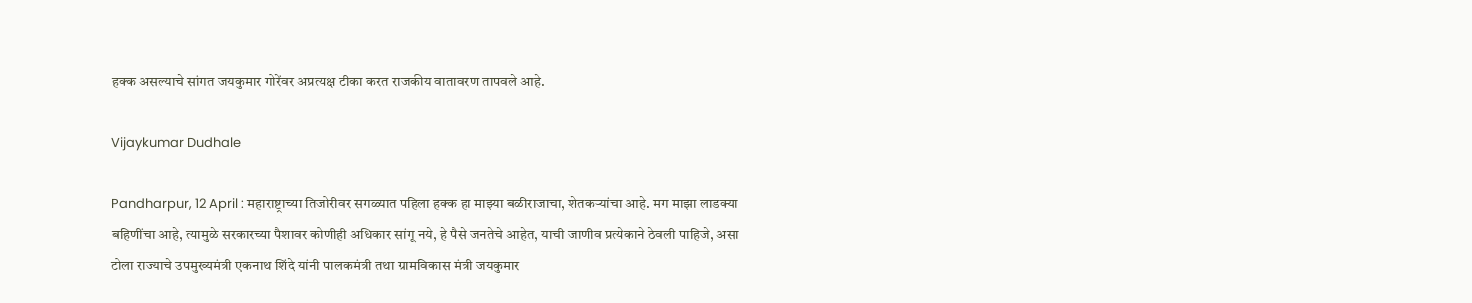हक्क असल्याचे सांगत जयकुमार गोरेंवर अप्रत्यक्ष टीका करत राजकीय वातावरण तापवले आहे.

Vijaykumar Dudhale

Pandharpur, 12 April : महाराष्ट्राच्या तिजोरीवर सगळ्यात पहिला हक्क हा माझ्या बळीराजाचा, शेतकऱ्यांचा आहे. मग माझा लाडक्या बहिणींचा आहे, त्यामुळे सरकारच्या पैशावर कोणीही अधिकार सांगू नये, हे पैसे जनतेचे आहेत, याची जाणीव प्रत्येकाने ठेवली पाहिजे, असा टोला राज्याचे उपमुख्यमंत्री एकनाथ शिंदे यांनी पालकमंत्री तथा ग्रामविकास मंत्री जयकुमार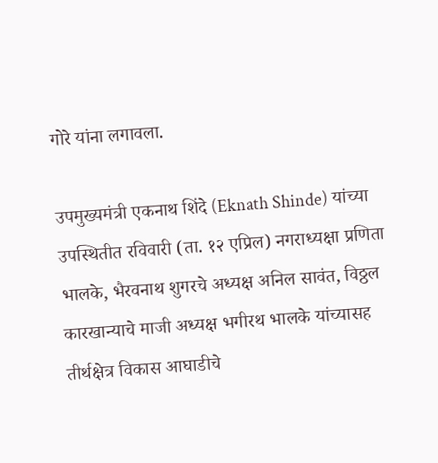गोरे यांना लगावला.

उपमुख्यमंत्री एकनाथ शिंदे (Eknath Shinde) यांच्या उपस्थितीत रविवारी (ता. १२ एप्रिल) नगराध्यक्षा प्रणिता भालके, भैरवनाथ शुगरचे अध्यक्ष अनिल सावंत, विठ्ठल कारखान्याचे माजी अध्यक्ष भगीरथ भालके यांच्यासह तीर्थक्षेत्र विकास आघाडीचे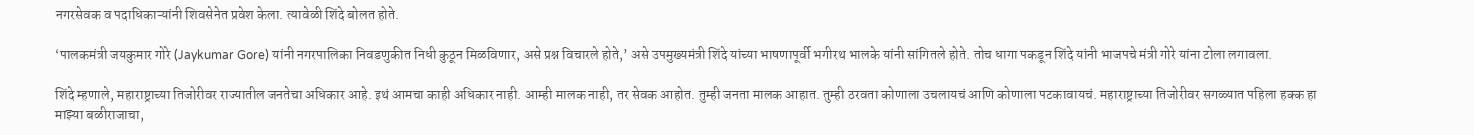नगरसेवक व पदाधिकाऱ्यांनी शिवसेनेत प्रवेश केला. त्यावेळी शिंदे बोलत होते.

‘पालकमंत्री जयकुमार गोरे (Jaykumar Gore) यांनी नगरपालिका निवडणुकीत निधी कुठून मिळविणार, असे प्रश्न विचारले होते,’ असे उपमुख्यमंत्री शिंदे यांच्या भाषणापूर्वी भगीरथ भालके यांनी सांगितले होते. तोच धागा पकडून शिंदे यांनी भाजपचे मंत्री गोरे यांना टोला लगावला.

शिंदे म्हणाले, महाराष्ट्राच्या तिजोरीवर राज्यातील जनतेचा अधिकार आहे. इथं आमचा काही अधिकार नाही. आम्ही मालक नाही, तर सेवक आहोत. तुम्ही जनता मालक आहात. तुम्ही ठरवता कोणाला उचलायचं आणि कोणाला पटकावायचं. महाराष्ट्राच्या तिजोरीवर सगळ्यात पहिला हक्क हा माझ्या बळीराजाचा,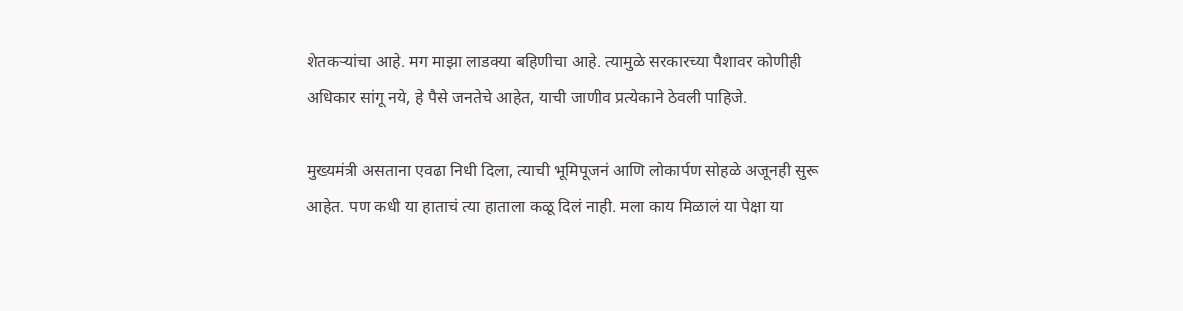शेतकऱ्यांचा आहे. मग माझा लाडक्या बहिणीचा आहे. त्यामुळे सरकारच्या पैशावर कोणीही अधिकार सांगू नये, हे पैसे जनतेचे आहेत, याची जाणीव प्रत्येकाने ठेवली पाहिजे.

मुख्यमंत्री असताना एवढा निधी दिला, त्याची भूमिपूजनं आणि लोकार्पण सोहळे अजूनही सुरू आहेत. पण कधी या हाताचं त्या हाताला कळू दिलं नाही. मला काय मिळालं या पेक्षा या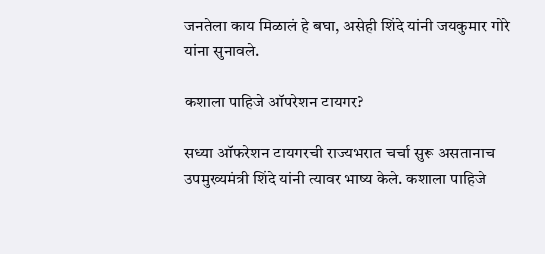जनतेला काय मिळालं हे बघा, असेही शिंदे यांनी जयकुमार गोरे यांना सुनावले.

कशाला पाहिजे ऑपरेशन टायगर?

सध्या ऑफरेशन टायगरची राज्यभरात चर्चा सुरू असतानाच उपमुख्यमंत्री शिंदे यांनी त्यावर भाष्य केले. कशाला पाहिजे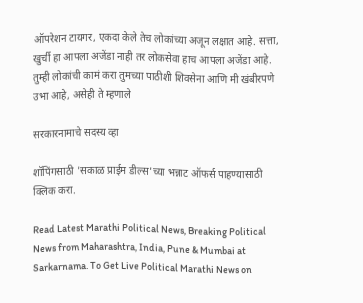ऑपरेशन टायगर, एकदा केले तेच लोकांच्या अजून लक्षात आहे. सत्ता, खुर्ची हा आपला अजेंडा नाही तर लोकसेवा हाच आपला अजेंडा आहे. तुम्ही लोकांची कामं करा तुमच्या पाठीशी शिवसेना आणि मी खंबीरपणे उभा आहे, असेही ते म्हणाले

सरकारनामाचे सदस्य व्हा

शॉपिंगसाठी 'सकाळ प्राईम डील्स'च्या भन्नाट ऑफर्स पाहण्यासाठी क्लिक करा.

Read Latest Marathi Political News, Breaking Political News from Maharashtra, India, Pune & Mumbai at Sarkarnama. To Get Live Political Marathi News on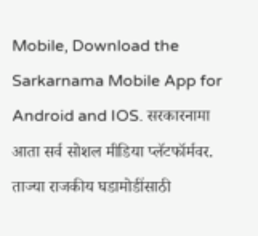Mobile, Download the Sarkarnama Mobile App for Android and IOS. सरकारनामा आता सर्व सोशल मीडिया प्लॅटफॉर्मवर. ताज्या राजकीय घडामोडींसाठी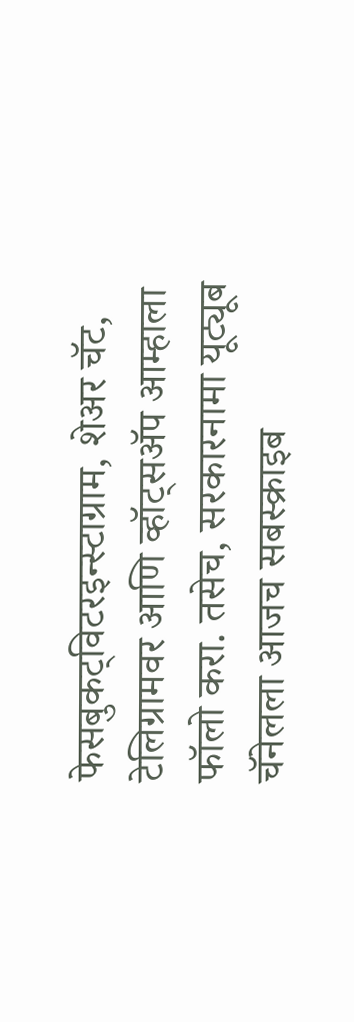फेसबुकट्विटरइन्स्टाग्राम, शेअर चॅट, टेलिग्रामवर आणि व्हॉट्सॲप आम्हाला फॉलो करा. तसेच, सरकारनामा यूट्यूब चॅनेलला आजच सबस्क्राइब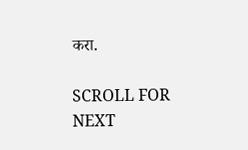करा.

SCROLL FOR NEXT